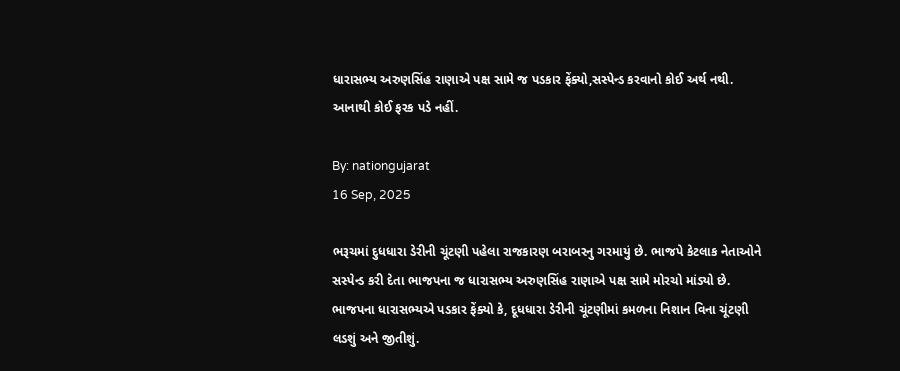ધારાસભ્ય અરુણસિંહ રાણાએ પક્ષ સામે જ પડકાર ફેંક્યો,સસ્પેન્ડ કરવાનો કોઈ અર્થ નથી. આનાથી કોઈ ફરક પડે નહીં.

By: nationgujarat
16 Sep, 2025

ભરૂચમાં દુધધારા ડેરીની ચૂંટણી પહેલા રાજકારણ બરાબરનુ ગરમાયું છે. ભાજપે કેટલાક નેતાઓને સસ્પેન્ડ કરી દેતા ભાજપના જ ધારાસભ્ય અરુણસિંહ રાણાએ પક્ષ સામે મોરચો માંડ્યો છે. ભાજપના ધારાસભ્યએ પડકાર ફેંક્યો કે, દૂધધારા ડેરીની ચૂંટણીમાં કમળના નિશાન વિના ચૂંટણી લડશું અને જીતીશું.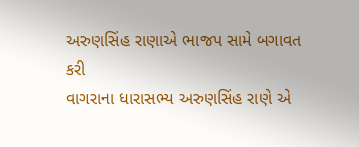અરુણસિંહ રાણાએ ભાજપ સામે બગાવત કરી
વાગરાના ધારાસભ્ય અરુણસિંહ રાણે એ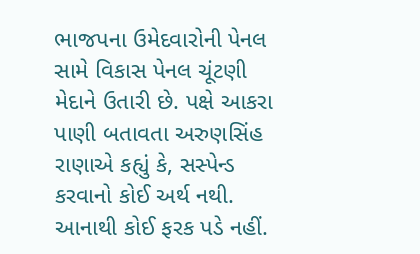ભાજપના ઉમેદવારોની પેનલ સામે વિકાસ પેનલ ચૂંટણી મેદાને ઉતારી છે. પક્ષે આકરા પાણી બતાવતા અરુણસિંહ રાણાએ કહ્યું કે, સસ્પેન્ડ કરવાનો કોઈ અર્થ નથી. આનાથી કોઈ ફરક પડે નહીં.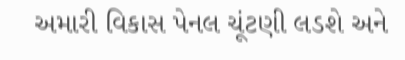અમારી વિકાસ પેનલ ચૂંટણી લડશે અને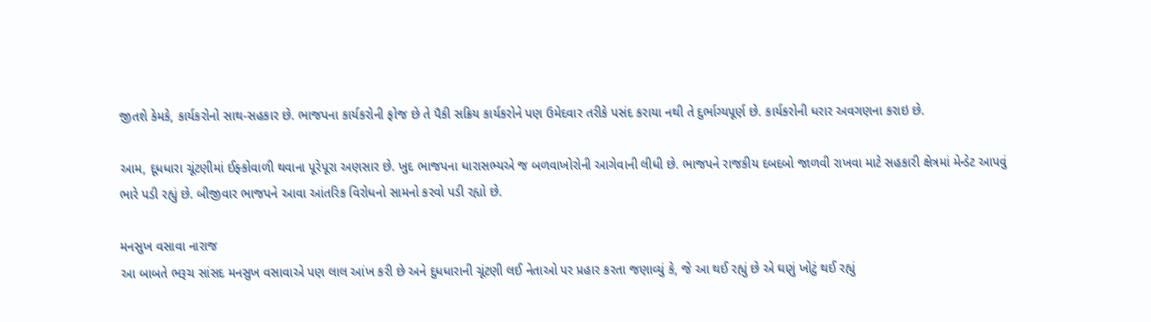જીતશે કેમકે, કાર્યકરોનો સાથ-સહકાર છે. ભાજપના કાર્યકરોની ફોજ છે તે પૈકી સક્રિય કાર્યકરોને પણ ઉમેદવાર તરીકે પસંદ કરાયા નથી તે દુર્ભાગ્યપૂર્ણ છે. કાર્યકરોની ધરાર અવગણના કરાઇ છે.

આમ, દૂધધારા ચૂંટણીમાં ઈફ્કોવાળી થવાના પૂરેપૂરા અણસાર છે. ખુદ ભાજપના ધારાસભ્યએ જ બળવાખોરોની આગેવાની લીધી છે. ભાજપને રાજકીય દબદબો જાળવી રાખવા માટે સહકારી ક્ષેત્રમાં મેન્ડેટ આપવું ભારે પડી રહ્યું છે. બીજીવાર ભાજપને આવા આંતરિક વિરોધનો સામનો કરવો પડી રહ્યો છે.

મનસુખ વસાવા નારાજ
આ બાબતે ભરૂચ સાંસદ મનસુખ વસાવાએ પણ લાલ આંખ કરી છે અને દુધધારાની ચૂંટણી લઈ નેતાઓ પર પ્રહાર કરતા જણાવ્યું કે, જે આ થઈ રહ્યું છે એ ઘણું ખોટું થઈ રહ્યું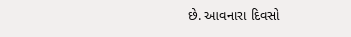છે. આવનારા દિવસો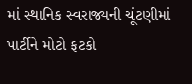માં સ્થાનિક સ્વરાજ્યની ચૂંટણીમાં પાર્ટીને મોટો ફટકો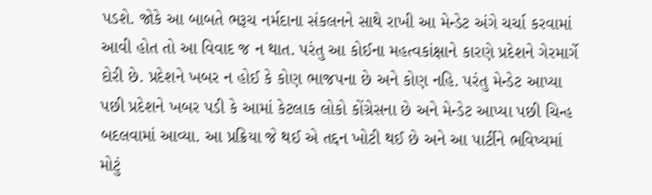પડશે. જોકે આ બાબતે ભરૂચ નર્મદાના સંકલનને સાથે રાખી આ મેન્ડેટ અંગે ચર્ચા કરવામાં આવી હોત તો આ વિવાદ જ ન થાત. પરંતુ આ કોઈના મહત્વકાંક્ષાને કારણે પ્રદેશને ગેરમાર્ગે દોરી છે. પ્રદેશને ખબર ન હોઈ કે કોણ ભાજપના છે અને કોણ નહિ. પરંતુ મેન્ડેટ આપ્યા પછી પ્રદેશને ખબર પડી કે આમાં કેટલાક લોકો કોંગ્રેસના છે અને મેન્ડેટ આપ્યા પછી ચિન્હ બદલવામાં આવ્યા. આ પ્રક્રિયા જે થઈ એ તદ્દન ખોટી થઈ છે અને આ પાર્ટીને ભવિષ્યમાં મોટું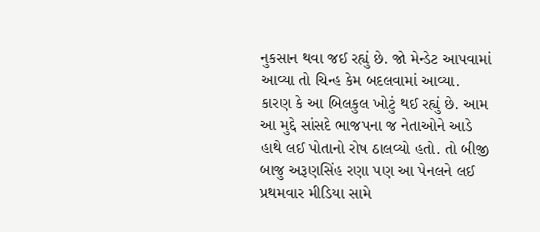નુકસાન થવા જઈ રહ્યું છે. જો મેન્ડેટ આપવામાં આવ્યા તો ચિન્હ કેમ બદલવામાં આવ્યા. કારણ કે આ બિલકુલ ખોટું થઈ રહ્યું છે. આમ આ મુદ્દે સાંસદે ભાજપના જ નેતાઓને આડે હાથે લઈ પોતાનો રોષ ઠાલવ્યો હતો. તો બીજી બાજુ અરૂણસિંહ રણા પણ આ પેનલને લઈ પ્રથમવાર મીડિયા સામે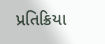પ્રતિક્રિયા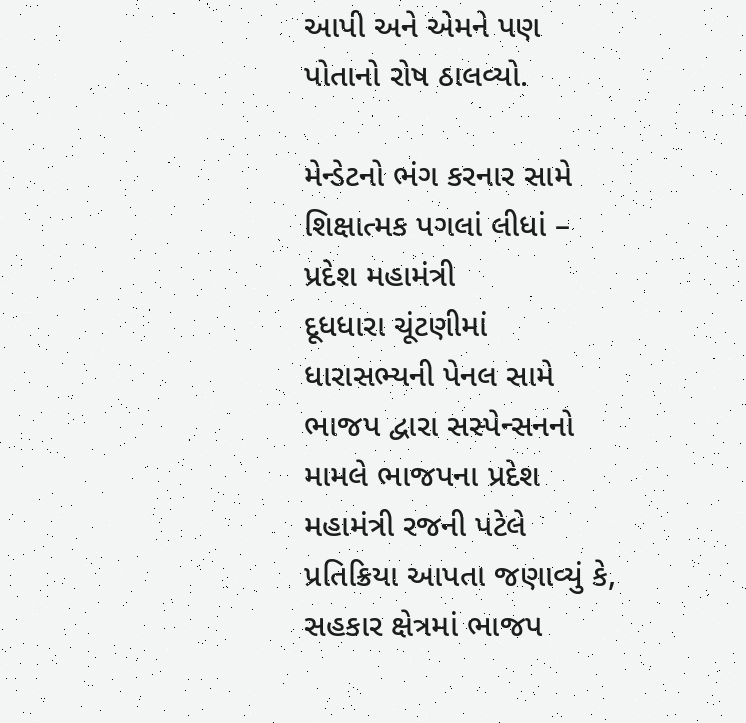આપી અને એમને પણ પોતાનો રોષ ઠાલવ્યો.

મેન્ડેટનો ભંગ કરનાર સામે શિક્ષાત્મક પગલાં લીધાં – પ્રદેશ મહામંત્રી
દૂધધારા ચૂંટણીમાં ધારાસભ્યની પેનલ સામે ભાજપ દ્વારા સસ્પેન્સનનો મામલે ભાજપના પ્રદેશ મહામંત્રી રજની પટેલે પ્રતિક્રિયા આપતા જણાવ્યું કે, સહકાર ક્ષેત્રમાં ભાજપ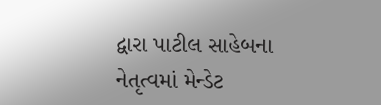દ્વારા પાટીલ સાહેબના નેતૃત્વમાં મેન્ડેટ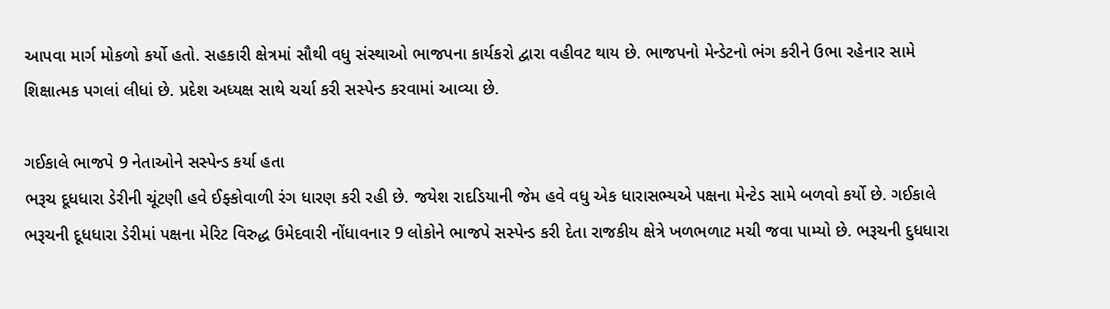આપવા માર્ગ મોકળો કર્યો હતો. સહકારી ક્ષેત્રમાં સૌથી વધુ સંસ્થાઓ ભાજપના કાર્યકરો દ્વારા વહીવટ થાય છે. ભાજપનો મેન્ડેટનો ભંગ કરીને ઉભા રહેનાર સામે શિક્ષાત્મક પગલાં લીધાં છે. પ્રદેશ અધ્યક્ષ સાથે ચર્ચા કરી સસ્પેન્ડ કરવામાં આવ્યા છે.

ગઈકાલે ભાજપે 9 નેતાઓને સસ્પેન્ડ કર્યા હતા
ભરૂચ દૂધધારા ડેરીની ચૂંટણી હવે ઈફ્કોવાળી રંગ ધારણ કરી રહી છે. જયેશ રાદડિયાની જેમ હવે વધુ એક ધારાસભ્યએ પક્ષના મેન્ટેડ સામે બળવો કર્યો છે. ગઈકાલે ભરૂચની દૂધધારા ડેરીમાં પક્ષના મેરિટ વિરુદ્ધ ઉમેદવારી નોંધાવનાર 9 લોકોને ભાજપે સસ્પેન્ડ કરી દેતા રાજકીય ક્ષેત્રે ખળભળાટ મચી જવા પામ્યો છે. ભરૂચની દુધધારા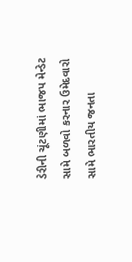ડેરીની ચૂંટણીમાં ભાજપ મેન્ડેટ સામે બળવો કરનાર ઉમેદવારો સામે ભારતીય જનતા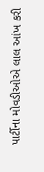પાર્ટીના મોવડીઓએ લાલ આંખ કરી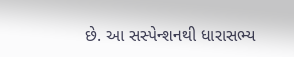છે. આ સસ્પેન્શનથી ધારાસભ્ય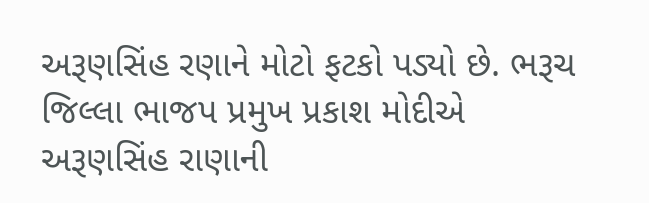અરૂણસિંહ રણાને મોટો ફટકો પડ્યો છે. ભરૂચ જિલ્લા ભાજપ પ્રમુખ પ્રકાશ મોદીએ અરૂણસિંહ રાણાની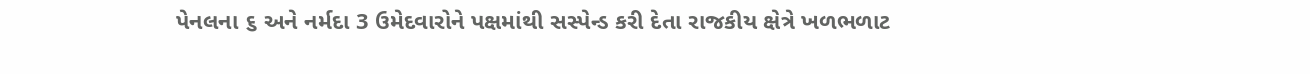પેનલના ૬ અને નર્મદા 3 ઉમેદવારોને પક્ષમાંથી સસ્પેન્ડ કરી દેતા રાજકીય ક્ષેત્રે ખળભળાટ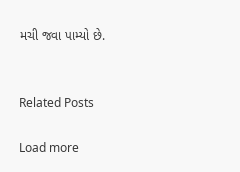મચી જવા પામ્યો છે.


Related Posts

Load more